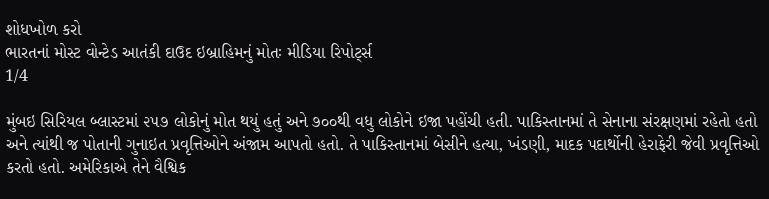શોધખોળ કરો
ભારતનાં મોસ્ટ વોન્ટેડ આતંકી દાઉદ ઇબ્રાહિમનું મોતઃ મીડિયા રિપોર્ટ્સ
1/4

મુંબઇ સિરિયલ બ્લાસ્ટમાં ૨૫૭ લોકોનું મોત થયું હતું અને ૭૦૦થી વધુ લોકોને ઇજા પહોંચી હતી. પાકિસ્તાનમાં તે સેનાના સંરક્ષણમાં રહેતો હતો અને ત્યાંથી જ પોતાની ગુનાઇત પ્રવૃત્તિઓને અંજામ આપતો હતો. તે પાકિસ્તાનમાં બેસીને હત્યા, ખંડણી, માદક પદાર્થોની હેરાફેરી જેવી પ્રવૃત્તિઓ કરતો હતો. અમેરિકાએ તેને વૈશ્વિક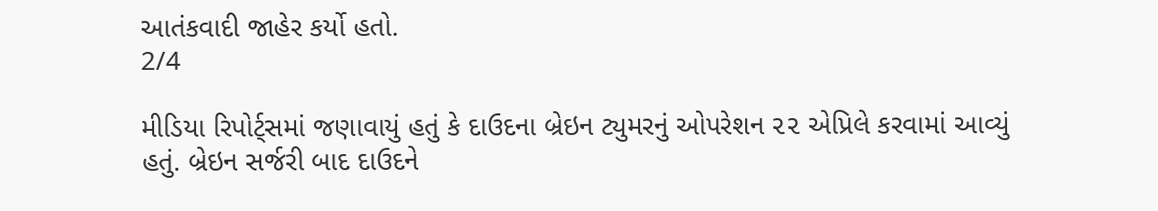આતંકવાદી જાહેર કર્યો હતો.
2/4

મીડિયા રિપોર્ટ્સમાં જણાવાયું હતું કે દાઉદના બ્રેઇન ટ્યુમરનું ઓપરેશન ૨૨ એપ્રિલે કરવામાં આવ્યું હતું. બ્રેઇન સર્જરી બાદ દાઉદને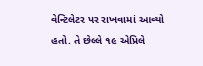વેન્ટિલેટર પર રાખવામાં આવ્યો હતો. તે છેલ્લે ૧૯ એપ્રિલે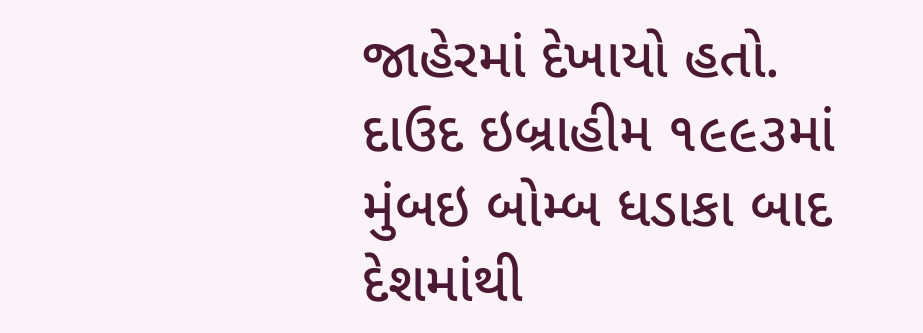જાહેરમાં દેખાયો હતો. દાઉદ ઇબ્રાહીમ ૧૯૯૩માં મુંબઇ બોમ્બ ધડાકા બાદ દેશમાંથી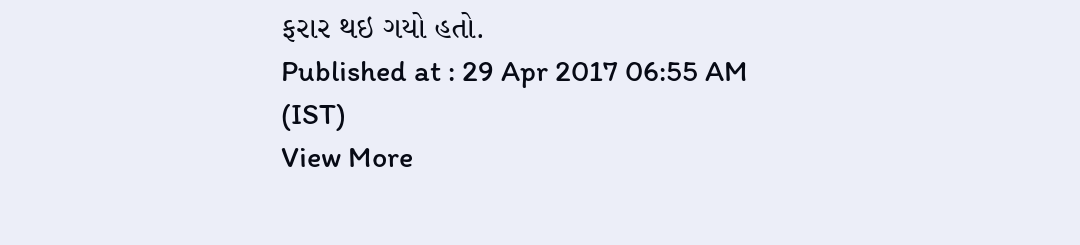ફરાર થઇ ગયો હતો.
Published at : 29 Apr 2017 06:55 AM (IST)
View More